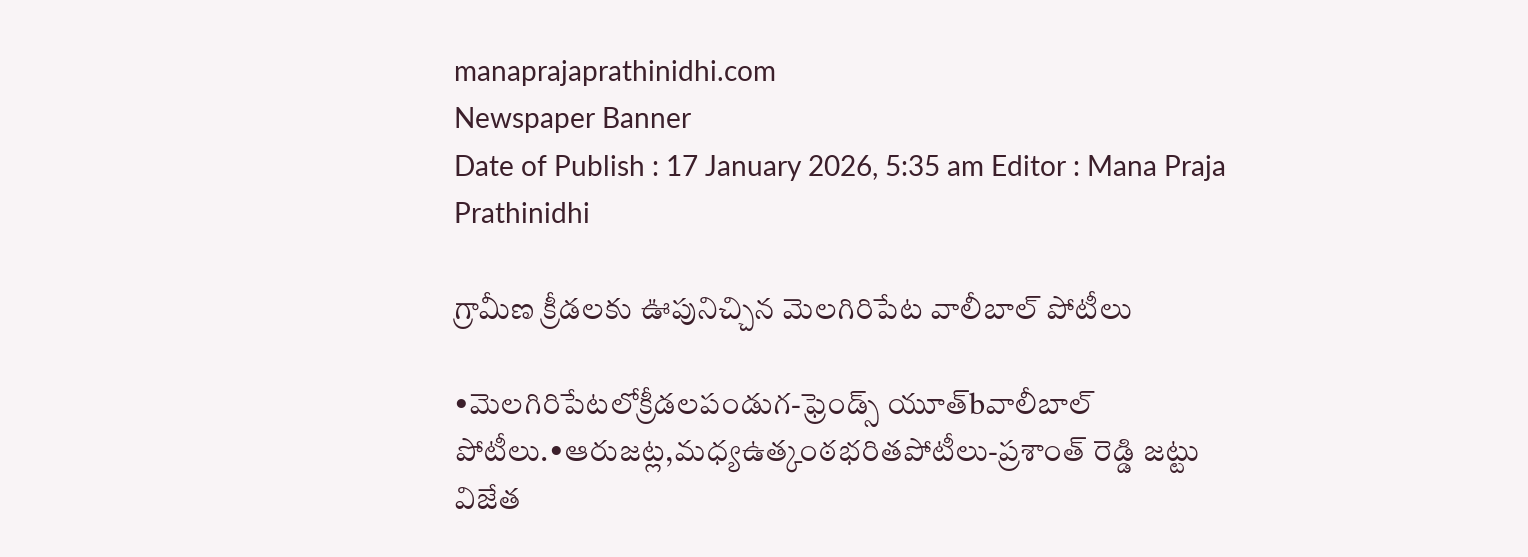manaprajaprathinidhi.com
Newspaper Banner
Date of Publish : 17 January 2026, 5:35 am Editor : Mana Praja Prathinidhi

గ్రామీణ క్రీడలకు ఊపునిచ్చిన మెలగిరిపేట వాలీబాల్ పోటీలు

•మెలగిరిపేటలోక్రీడలపండుగ-ఫ్రెండ్స్ యూత్bవాలీబాల్ పోటీలు.•ఆరుజట్ల,మధ్యఉత్కంఠభరితపోటీలు-ప్రశాంత్ రెడ్డి జట్టు విజేత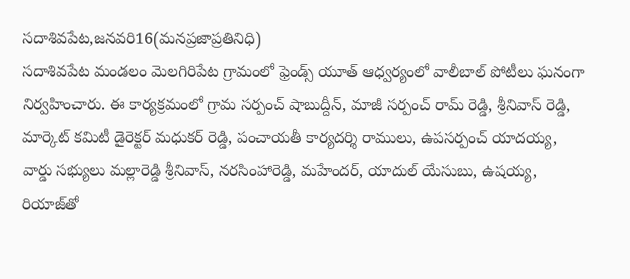సదాశివపేట,జనవరి16(మనప్రజాప్రతినిధి)
సదాశివపేట మండలం మెలగిరిపేట గ్రామంలో ఫ్రెండ్స్ యూత్ ఆధ్వర్యంలో వాలీబాల్ పోటీలు ఘనంగా నిర్వహించారు. ఈ కార్యక్రమంలో గ్రామ సర్పంచ్ షాబుద్దీన్, మాజీ సర్పంచ్ రామ్ రెడ్డి, శ్రీనివాస్ రెడ్డి, మార్కెట్ కమిటీ డైరెక్టర్ మధుకర్ రెడ్డి, పంచాయతీ కార్యదర్శి రాములు, ఉపసర్పంచ్ యాదయ్య, వార్డు సభ్యులు మల్లారెడ్డి శ్రీనివాస్, నరసింహారెడ్డి, మహేందర్, యాదుల్ యేసుబు, ఉషయ్య, రియాజ్‌తో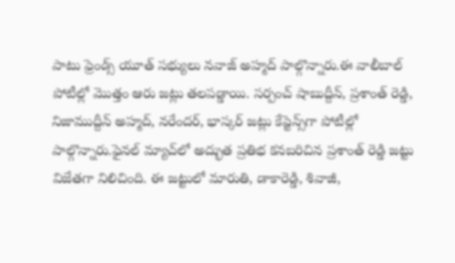పాటు ఫ్రెండ్స్ యూత్ సభ్యులు నవాజ్ అహ్మద్ పాల్గొన్నారు.ఈ వాలీబాల్ పోటీల్లో మొత్తం ఆరు జట్లు తలపడ్డాయి. సర్పంచ్ షాబుద్దీన్, ప్రశాంత్ రెడ్డి, నిజాముద్దీన్ అహ్మద్, నరేందర్, భాస్కర్ జట్లు కేప్టెన్స్‌గా పోటీల్లో పాల్గొన్నారు.ఫైనల్ మ్యాచ్‌లో అద్భుత ప్రతిభ కనబరిచిన ప్రశాంత్ రెడ్డి జట్టు విజేతగా నిలిచింది. ఈ జట్టులో మారుతి, డాకారెడ్డి, శివాజీ,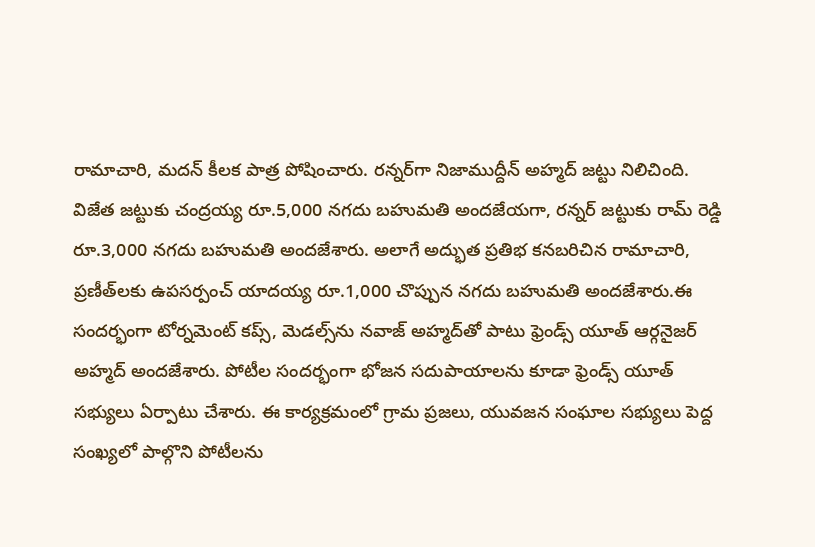రామాచారి, మదన్ కీలక పాత్ర పోషించారు. రన్నర్‌గా నిజాముద్దీన్ అహ్మద్ జట్టు నిలిచింది.
విజేత జట్టుకు చంద్రయ్య రూ.5,000 నగదు బహుమతి అందజేయగా, రన్నర్ జట్టుకు రామ్ రెడ్డి రూ.3,000 నగదు బహుమతి అందజేశారు. అలాగే అద్భుత ప్రతిభ కనబరిచిన రామాచారి, ప్రణీత్‌లకు ఉపసర్పంచ్ యాదయ్య రూ.1,000 చొప్పున నగదు బహుమతి అందజేశారు.ఈ సందర్భంగా టోర్నమెంట్ కప్స్, మెడల్స్‌ను నవాజ్ అహ్మద్‌తో పాటు ఫ్రెండ్స్ యూత్ ఆర్గనైజర్ అహ్మద్ అందజేశారు. పోటీల సందర్భంగా భోజన సదుపాయాలను కూడా ఫ్రెండ్స్ యూత్ సభ్యులు ఏర్పాటు చేశారు. ఈ కార్యక్రమంలో గ్రామ ప్రజలు, యువజన సంఘాల సభ్యులు పెద్ద సంఖ్యలో పాల్గొని పోటీలను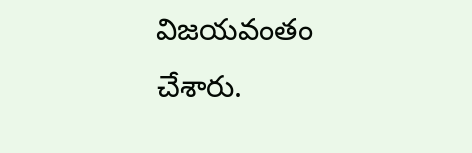విజయవంతం చేశారు.